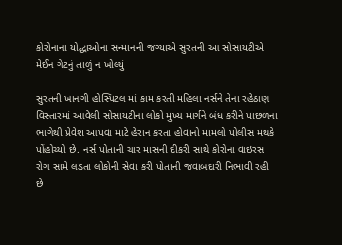કોરોનાના યોદ્ધાઓના સન્માનની જગ્યાએ સુરતની આ સોસાયટીએ મેઈન ગેટનું તાળું ન ખોલ્યું

સુરતની ખાનગી હોસ્પિટલ માં કામ કરતી મહિલા નર્સને તેના રહેઠાણ વિસ્તારમાં આવેલી સોસાયટીના લોકો મુખ્ય માર્ગને બંધ કરીને પાછળના ભાગેથી પ્રેવેશ આપવા માટે હેરાન કરતા હોવાનો મામલો પોલીસ મથકે પોંહોચ્યો છે. નર્સ પોતાની ચાર માસની દીકરી સાથે કોરોના વાઇરસ રોગ સામે લડતા લોકોની સેવા કરી પોતાની જવાબદારી નિભાવી રહી છે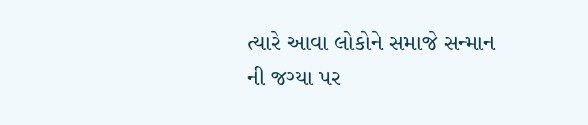ત્યારે આવા લોકોને સમાજે સન્માન ની જગ્યા પર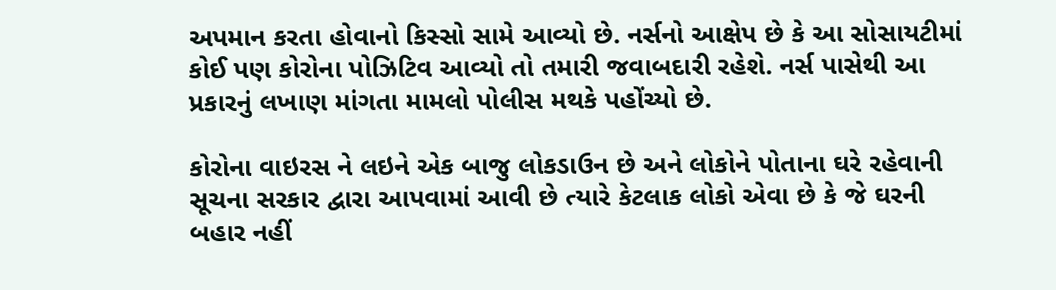અપમાન કરતા હોવાનો કિસ્સો સામે આવ્યો છે. નર્સનો આક્ષેપ છે કે આ સોસાયટીમાં કોઈ પણ કોરોના પોઝિટિવ આવ્યો તો તમારી જવાબદારી રહેશે. નર્સ પાસેથી આ પ્રકારનું લખાણ માંગતા મામલો પોલીસ મથકે પહોંચ્યો છે.

કોરોના વાઇરસ ને લઇને એક બાજુ લોકડાઉન છે અને લોકોને પોતાના ઘરે રહેવાની સૂચના સરકાર દ્વારા આપવામાં આવી છે ત્યારે કેટલાક લોકો એવા છે કે જે ઘરની બહાર નહીં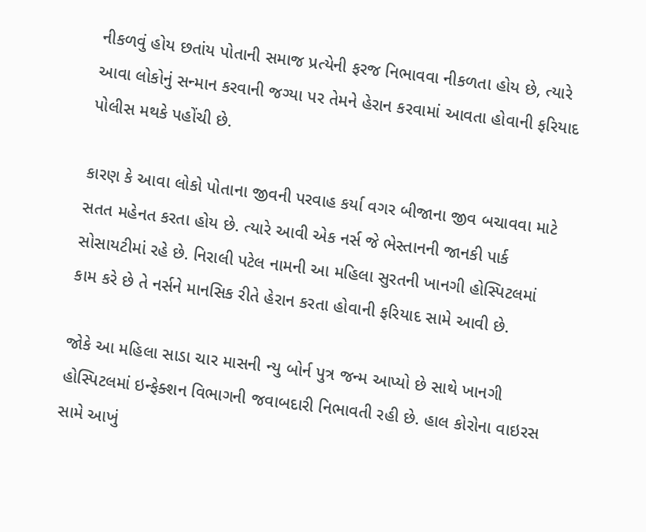નીકળવું હોય છતાંય પોતાની સમાજ પ્રત્યેની ફરજ નિભાવવા નીકળતા હોય છે, ત્યારે આવા લોકોનું સન્માન કરવાની જગ્યા પર તેમને હેરાન કરવામાં આવતા હોવાની ફરિયાદ પોલીસ મથકે પહોંચી છે.

કારણ કે આવા લોકો પોતાના જીવની પરવાહ કર્યા વગર બીજાના જીવ બચાવવા માટે સતત મહેનત કરતા હોય છે. ત્યારે આવી એક નર્સ જે ભેસ્તાનની જાનકી પાર્ક સોસાયટીમાં રહે છે. નિરાલી પટેલ નામની આ મહિલા સુરતની ખાનગી હોસ્પિટલમાં કામ કરે છે તે નર્સને માનસિક રીતે હેરાન કરતા હોવાની ફરિયાદ સામે આવી છે.

જોકે આ મહિલા સાડા ચાર માસની ન્યુ બોર્ન પુત્ર જન્મ આપ્યો છે સાથે ખાનગી હોસ્પિટલમાં ઇન્ફેક્શન વિભાગની જવાબદારી નિભાવતી રહી છે. હાલ કોરોના વાઇરસ સામે આખું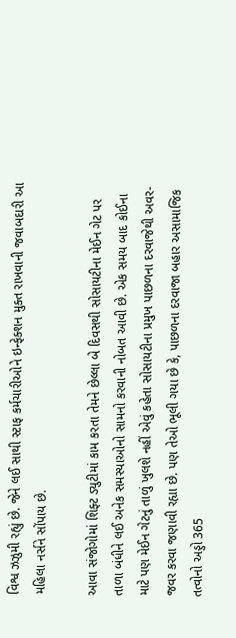વિશ્વ ઝઝુમી રહ્યું છે. જેને લઈ સાથી સ્ટાફ કર્મચારીઓને ઇન્ફેક્શન મુક્ત રાખવાની જવાબદારી આ મહિલા નર્સને સોંપાય છે.

આવા સંજોગોમાં શિફ્ટ ડ્યુટીમાં કામ કરતા તેમને છેલ્લા બે દિવસથી સોસાયટીના મેઈન ગેટ પર તાળા બંધીને લઈ અનેક સમસ્યાઓનો સામનો કરવાની નોબત આવી છે. એક સમય બાદ કોઈના માટે પણ મેઈન ગેટનું તાળું ખુલશે નહીં એવું કહેતા સોસાયટીના પ્રમુખ પાછળના દરવાજેથી અવર-જવર કરવા જણાવી રહ્યા છે. પણ તેઓ ભૂલી ગયા છે કે, પાછળના દરવાજા બહાર અસામાજિક તત્વોનો અડ્ડો 365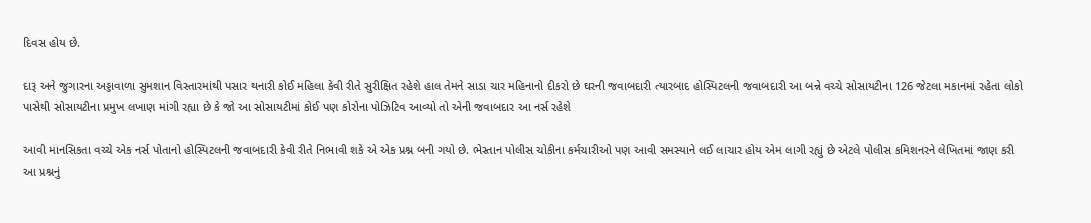દિવસ હોય છે.

દારૂ અને જુગારના અડ્ડાવાળા સુમશાન વિસ્તારમાંથી પસાર થનારી કોઈ મહિલા કેવી રીતે સુરીક્ષિત રહેશે હાલ તેમને સાડા ચાર મહિનાનો દીકરો છે ઘરની જવાબદારી ત્યારબાદ હોસ્પિટલની જવાબદારી આ બન્ને વચ્ચે સોસાયટીના 126 જેટલા મકાનમાં રહેતા લોકો પાસેથી સોસાયટીના પ્રમુખ લખાણ માંગી રહ્યા છે કે જો આ સોસાયટીમાં કોઈ પણ કોરોના પોઝિટિવ આવ્યો તો એની જવાબદાર આ નર્સ રહેશે

આવી માનસિકતા વચ્ચે એક નર્સ પોતાનો હોસ્પિટલની જવાબદારી કેવી રીતે નિભાવી શકે એ એક પ્રશ્ન બની ગયો છે. ભેસ્તાન પોલીસ ચોકીના કર્મચારીઓ પણ આવી સમસ્યાને લઈ લાચાર હોય એમ લાગી રહ્યું છે એટલે પોલીસ કમિશનરને લેખિતમાં જાણ કરી આ પ્રશ્નનું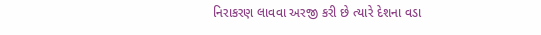નિરાકરણ લાવવા અરજી કરી છે ત્યારે દેશના વડા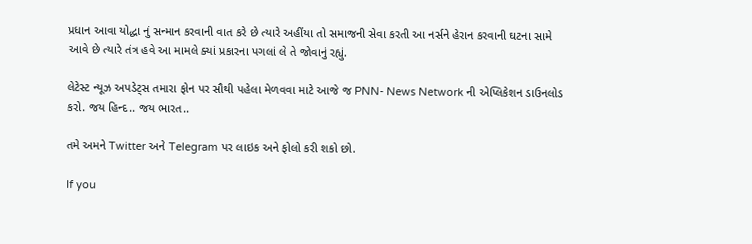પ્રધાન આવા યોદ્ધા નું સન્માન કરવાની વાત કરે છે ત્યારે અહીંયા તો સમાજની સેવા કરતી આ નર્સને હેરાન કરવાની ઘટના સામે આવે છે ત્યારે તંત્ર હવે આ મામલે ક્યાં પ્રકારના પગલાં લે તે જોવાનું રહ્યું.

લેટેસ્ટ ન્યૂઝ અપડેટ્સ તમારા ફોન પર સૌથી પહેલા મેળવવા માટે આજે જ PNN- News Network ની એપ્લિકેશન ડાઉનલોડ કરો. જય હિન્દ.. જય ભારત..

તમે અમને Twitter અને Telegram પર લાઇક અને ફોલો કરી શકો છો.

If you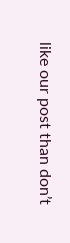like our post than don’t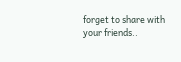forget to share with your friends..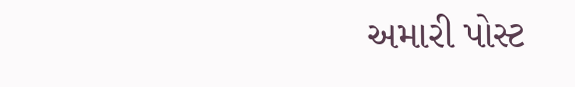અમારી પોસ્ટ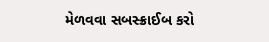મેળવવા સબસ્ક્રાઈબ કરો